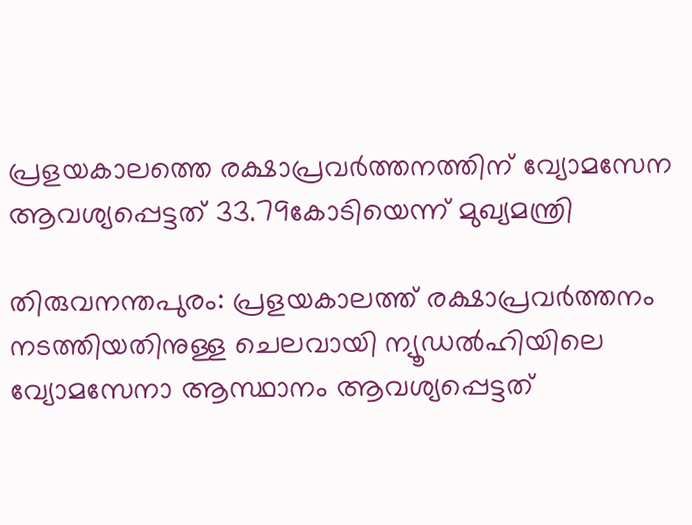പ്രളയകാലത്തെ രക്ഷാപ്രവര്‍ത്തനത്തിന് വ്യോമസേന ആവശ്യപ്പെട്ടത് 33.79കോടിയെന്ന് മുഖ്യമന്ത്രി

തിരുവനന്തപുരം: പ്രളയകാലത്ത് രക്ഷാപ്രവര്‍ത്തനം നടത്തിയതിനുള്ള ചെലവായി ന്യൂഡല്‍ഹിയിലെ വ്യോമസേനാ ആസ്ഥാനം ആവശ്യപ്പെട്ടത്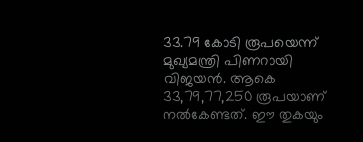33.79 കോടി രൂപയെന്ന് മുഖ്യമന്ത്രി പിണറായി വിജയന്‍. ആകെ 33,79,77,250 രൂപയാണ് നല്‍കേണ്ടത്. ഈ തുകയും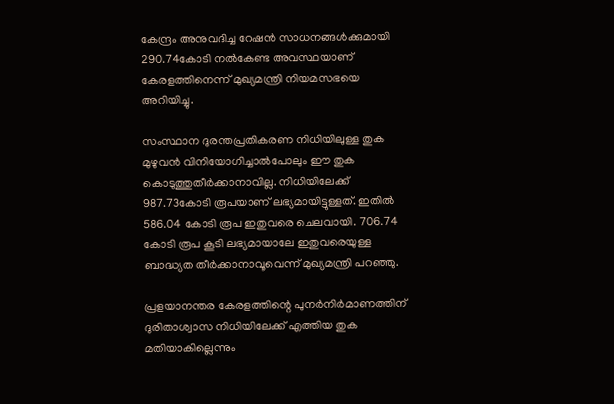കേന്ദ്രം അനുവദിച്ച റേഷന്‍ സാധനങ്ങള്‍ക്കുമായി 290.74കോടി നല്‍കേണ്ട അവസ്ഥയാണ് കേരളത്തിനെന്ന് മുഖ്യമന്ത്രി നിയമസഭയെ അറിയിച്ചു.

സംസ്ഥാന ദുരന്തപ്രതികരണ നിധിയിലുള്ള തുക മുഴുവന്‍ വിനിയോഗിച്ചാല്‍പോലും ഈ തുക കൊടുത്തുതീര്‍ക്കാനാവില്ല. നിധിയിലേക്ക് 987.73കോടി രൂപയാണ് ലഭ്യമായിട്ടുള്ളത്. ഇതില്‍ 586.04 കോടി രൂപ ഇതുവരെ ചെലവായി. 706.74 കോടി രൂപ കൂടി ലഭ്യമായാലേ ഇതുവരെയുള്ള ബാദ്ധ്യത തീര്‍ക്കാനാവൂവെന്ന് മുഖ്യമന്ത്രി പറഞ്ഞു.

പ്രളയാനന്തര കേരളത്തിന്റെ പുനര്‍നിര്‍മാണത്തിന് ദുരിതാശ്വാസ നിധിയിലേക്ക് എത്തിയ തുക മതിയാകില്ലെന്നും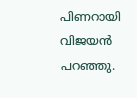പിണറായി വിജയന്‍ പറഞ്ഞു.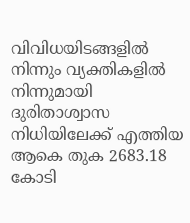വിവിധയിടങ്ങളില്‍ നിന്നും വ്യക്തികളില്‍ നിന്നുമായി ദുരിതാശ്വാസ നിധിയിലേക്ക് എത്തിയ ആകെ തുക 2683.18 കോടി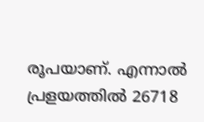രൂപയാണ്. എന്നാല്‍ പ്രളയത്തില്‍ 26718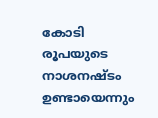കോടി രൂപയുടെ നാശനഷ്ടം ഉണ്ടായെന്നും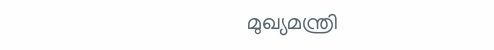മുഖ്യമന്ത്രി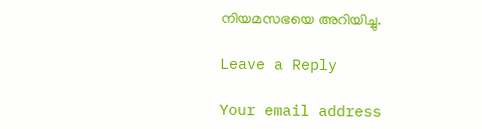നിയമസഭയെ അറിയിച്ചു.

Leave a Reply

Your email address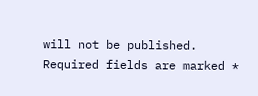will not be published. Required fields are marked *